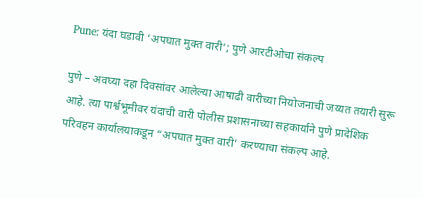Pune: यंदा घडावी ‘अपघात मुक्त वारी’; पुणे आरटीओचा संकल्प

पुणे – अवघ्या दहा दिवसांवर आलेल्या आषाढी वारीच्या नियोजनाची जय्यत तयारी सुरू आहे. त्या पार्श्वभूमीवर यंदाची वारी पोलीस प्रशासनाच्या सहकार्याने पुणे प्रादेशिक परिवहन कार्यालयाकडून “अपघात मुक्त वारी’ करण्याचा संकल्प आहे.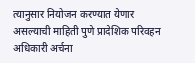त्यानुसार नियोजन करण्यात येणार असल्याची माहिती पुणे प्रादेशिक परिवहन अधिकारी अर्चना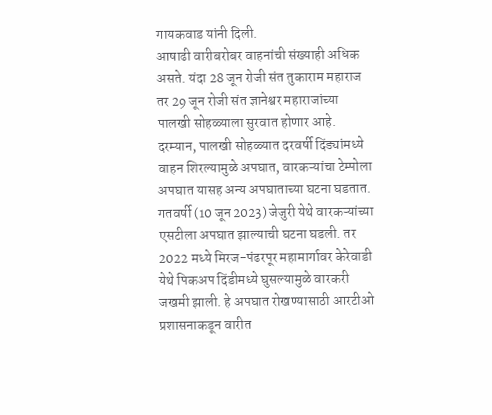गायकवाड यांनी दिली.
आषाढी वारीबरोबर वाहनांची संख्याही अधिक असते. यंदा 28 जून रोजी संत तुकाराम महाराज तर 29 जून रोजी संत ज्ञानेश्वर महाराजांच्या पालखी सोहळ्याला सुरवात होणार आहे. दरम्यान, पालखी सोहळ्यात दरवर्षी दिंड्यांमध्ये वाहन शिरल्यामुळे अपघात, वारकऱ्यांचा टेम्पोला अपघात यासह अन्य अपघाताच्या घटना घडतात.
गतवर्षी (10 जून 2023) जेजुरी येथे वारकऱ्यांच्या एसटीला अपघात झाल्याची घटना घडली. तर 2022 मध्ये मिरज-पंढरपूर महामार्गावर केरेवाडी येथे पिकअप दिंडीमध्ये घुसल्यामुळे वारकरी जखमी झाली. हे अपघात रोखण्यासाठी आरटीओ प्रशासनाकडून वारीत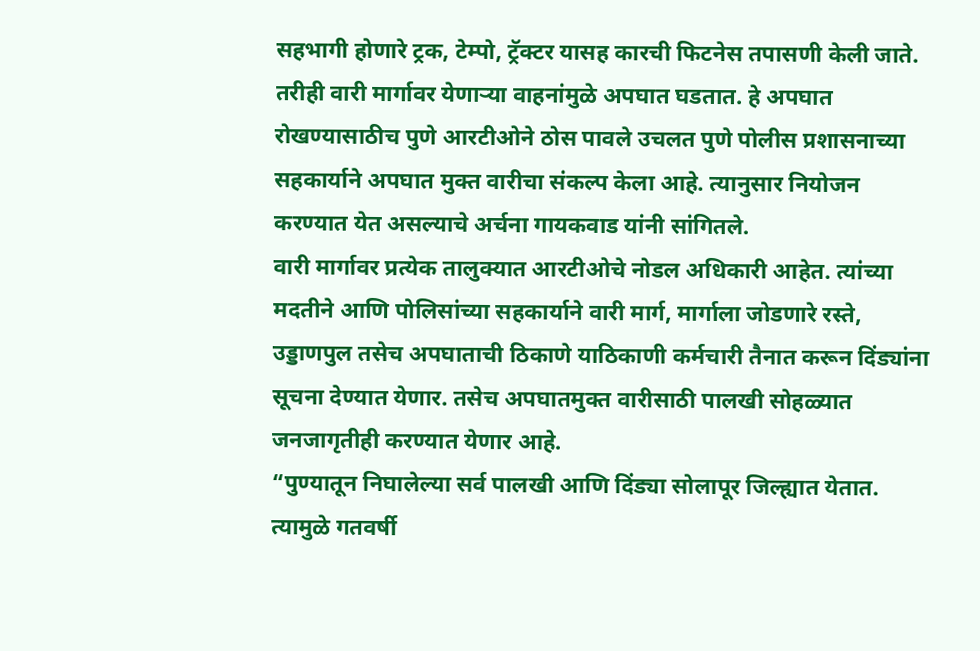सहभागी होणारे ट्रक, टेम्पो, ट्रॅक्टर यासह कारची फिटनेस तपासणी केली जाते.
तरीही वारी मार्गावर येणाऱ्या वाहनांमुळे अपघात घडतात. हे अपघात रोखण्यासाठीच पुणे आरटीओने ठोस पावले उचलत पुणे पोलीस प्रशासनाच्या सहकार्याने अपघात मुक्त वारीचा संकल्प केला आहे. त्यानुसार नियोजन करण्यात येत असल्याचे अर्चना गायकवाड यांनी सांगितले.
वारी मार्गावर प्रत्येक तालुक्यात आरटीओचे नोडल अधिकारी आहेत. त्यांच्या मदतीने आणि पोलिसांच्या सहकार्याने वारी मार्ग, मार्गाला जोडणारे रस्ते, उड्डाणपुल तसेच अपघाताची ठिकाणे याठिकाणी कर्मचारी तैनात करून दिंड्यांना सूचना देण्यात येणार. तसेच अपघातमुक्त वारीसाठी पालखी सोहळ्यात जनजागृतीही करण्यात येणार आहे.
“पुण्यातून निघालेल्या सर्व पालखी आणि दिंड्या सोलापूर जिल्ह्यात येतात. त्यामुळे गतवर्षी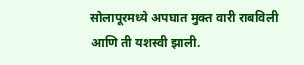सोलापूरमध्ये अपघात मुक्त वारी राबविली आणि ती यशस्वी झाली.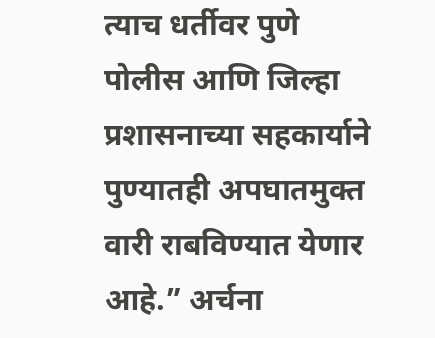त्याच धर्तीवर पुणे पोलीस आणि जिल्हा प्रशासनाच्या सहकार्याने पुण्यातही अपघातमुक्त वारी राबविण्यात येणार आहे.” अर्चना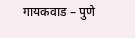गायकवाड – पुणे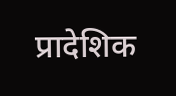प्रादेशिक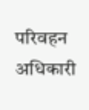परिवहन अधिकारी